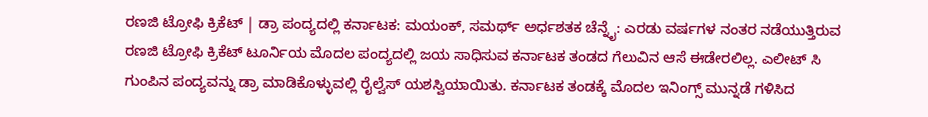ರಣಜಿ ಟ್ರೋಫಿ ಕ್ರಿಕೆಟ್ | ಡ್ರಾ ಪಂದ್ಯದಲ್ಲಿ ಕರ್ನಾಟಕ: ಮಯಂಕ್, ಸಮರ್ಥ್ ಅರ್ಧಶತಕ ಚೆನ್ನೈ: ಎರಡು ವರ್ಷಗಳ ನಂತರ ನಡೆಯುತ್ತಿರುವ ರಣಜಿ ಟ್ರೋಫಿ ಕ್ರಿಕೆಟ್ ಟೂರ್ನಿಯ ಮೊದಲ ಪಂದ್ಯದಲ್ಲಿ ಜಯ ಸಾಧಿಸುವ ಕರ್ನಾಟಕ ತಂಡದ ಗೆಲುವಿನ ಆಸೆ ಈಡೇರಲಿಲ್ಲ. ಎಲೀಟ್ ಸಿ ಗುಂಪಿನ ಪಂದ್ಯವನ್ನು ಡ್ರಾ ಮಾಡಿಕೊಳ್ಳುವಲ್ಲಿ ರೈಲ್ವೆಸ್ ಯಶಸ್ವಿಯಾಯಿತು. ಕರ್ನಾಟಕ ತಂಡಕ್ಕೆ ಮೊದಲ ಇನಿಂಗ್ಸ್‌ ಮುನ್ನಡೆ ಗಳಿಸಿದ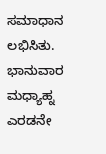ಸಮಾಧಾನ ಲಭಿಸಿತು. ಭಾನುವಾರ ಮಧ್ಯಾಹ್ನ ಎರಡನೇ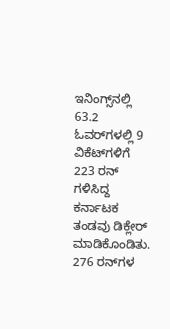ಇನಿಂಗ್ಸ್‌ನಲ್ಲಿ 63.2 ಓವರ್‌ಗಳಲ್ಲಿ 9 ವಿಕೆಟ್‌ಗಳಿಗೆ 223 ರನ್ ಗಳಿಸಿದ್ದ ಕರ್ನಾಟಕ ತಂಡವು ಡಿಕ್ಲೇರ್ ಮಾಡಿಕೊಂಡಿತು. 276 ರನ್‌ಗಳ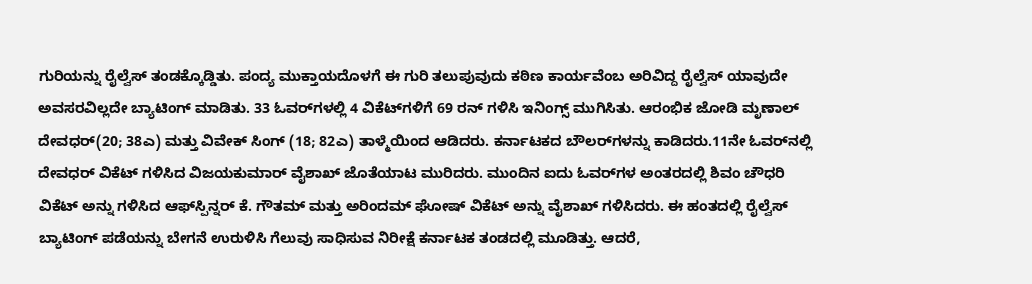ಗುರಿಯನ್ನು ರೈಲ್ವೆಸ್‌ ತಂಡಕ್ಕೊಡ್ಡಿತು. ಪಂದ್ಯ ಮುಕ್ತಾಯದೊಳಗೆ ಈ ಗುರಿ ತಲುಪುವುದು ಕಠಿಣ ಕಾರ್ಯವೆಂಬ ಅರಿವಿದ್ದ ರೈಲ್ವೆಸ್ ಯಾವುದೇ ಅವಸರವಿಲ್ಲದೇ ಬ್ಯಾಟಿಂಗ್ ಮಾಡಿತು. 33 ಓವರ್‌ಗಳಲ್ಲಿ 4 ವಿಕೆಟ್‌ಗಳಿಗೆ 69 ರನ್ ಗಳಿಸಿ ಇನಿಂಗ್ಸ್ ಮುಗಿಸಿತು. ಆರಂಭಿಕ ಜೋಡಿ ಮೃಣಾಲ್ ದೇವಧರ್(20; 38ಎ) ಮತ್ತು ವಿವೇಕ್ ಸಿಂಗ್ (18; 82ಎ) ತಾಳ್ಮೆಯಿಂದ ಆಡಿದರು. ಕರ್ನಾಟಕದ ಬೌಲರ್‌ಗಳನ್ನು ಕಾಡಿದರು.11ನೇ ಓವರ್‌ನಲ್ಲಿ ದೇವಧರ್ ವಿಕೆಟ್ ಗಳಿಸಿದ ವಿಜಯಕುಮಾರ್ ವೈಶಾಖ್ ಜೊತೆಯಾಟ ಮುರಿದರು. ಮುಂದಿನ ಐದು ಓವರ್‌ಗಳ ಅಂತರದಲ್ಲಿ ಶಿವಂ ಚೌಧರಿ ವಿಕೆಟ್‌ ಅನ್ನು ಗಳಿಸಿದ ಆಫ್‌ಸ್ಪಿನ್ನರ್ ಕೆ. ಗೌತಮ್ ಮತ್ತು ಅರಿಂದಮ್ ಘೋಷ್ ವಿಕೆಟ್‌ ಅನ್ನು ವೈಶಾಖ್ ಗಳಿಸಿದರು. ಈ ಹಂತದಲ್ಲಿ ರೈಲ್ವೆಸ್ ಬ್ಯಾಟಿಂಗ್ ಪಡೆಯನ್ನು ಬೇಗನೆ ಉರುಳಿಸಿ ಗೆಲುವು ಸಾಧಿಸುವ ನಿರೀಕ್ಷೆ ಕರ್ನಾಟಕ ತಂಡದಲ್ಲಿ ಮೂಡಿತ್ತು. ಆದರೆ,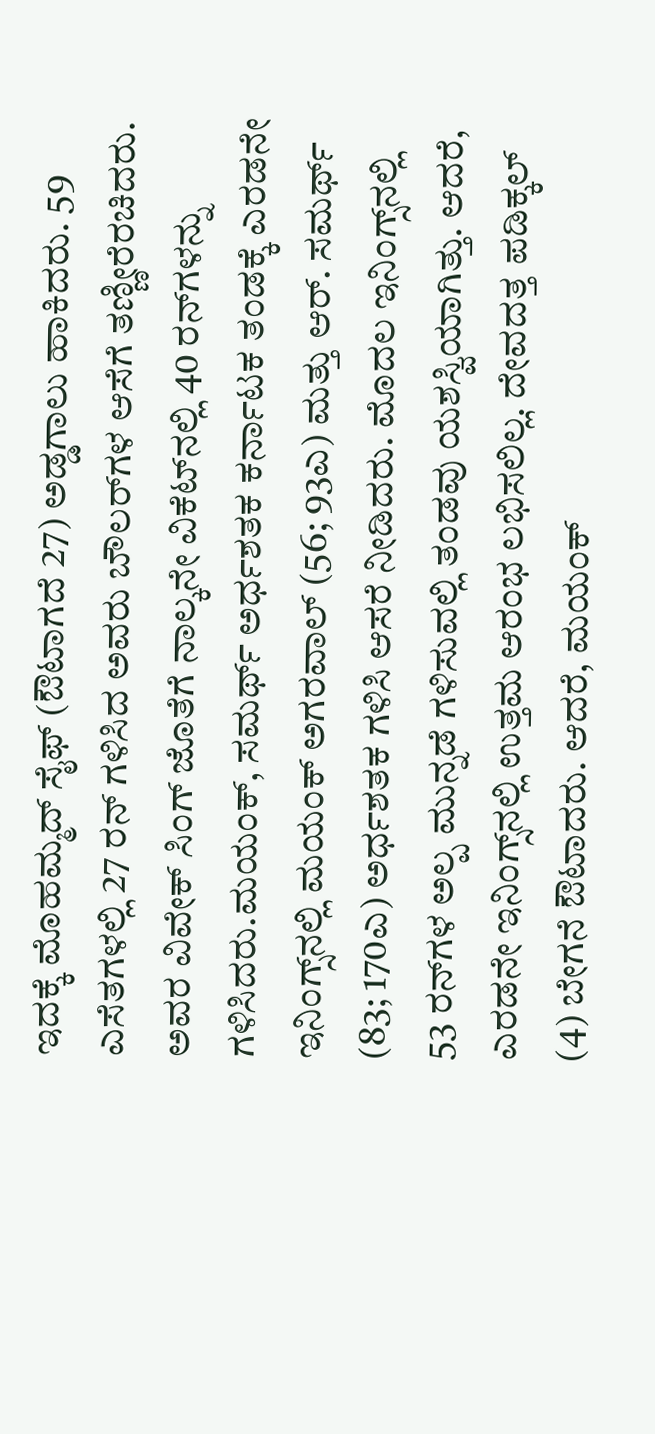ಇದಕ್ಕೆ ಮೊಹಮ್ಮದ್ ಸೈಫ್ (ಔಟಾಗದೆ 27) ಅಡ್ಡಗಾಲು ಹಾಕಿದರು. 59 ಎಸೆತಗಳಲ್ಲಿ 27 ರನ್ ಗಳಿಸಿದ ಅವರು ಬೌಲರ್‌ಗಳ ಆಸೆಗೆ ತಣ್ಣೀರೆರಚಿದರು. ಅವರ ವಿವೇಕ್ ಸಿಂಗ್ ಜೊತೆಗೆ ನಾಲ್ಕನೇ ವಿಕೆಟ್‌ನಲ್ಲಿ 40 ರನ್‌ಗಳನ್ನು ಗಳಿಸಿದರು.ಮಯಂಕ್‌, ಸಮರ್ಥ್ ಅರ್ಧಶತಕ ಕರ್ನಾಟಕ ತಂಡಕ್ಕೆ ಎರಡನೇ ಇನಿಂಗ್ಸ್‌ನಲ್ಲಿ ಮಯಂಕ್ ಅಗರವಾಲ್ (56; 93ಎ) ಮತ್ತು ಆರ್. ಸಮರ್ಥ್ (83; 170ಎ) ಅರ್ಧಶತಕ ಗಳಿಸಿ ಆಸರೆ ನೀಡಿದರು. ಮೊದಲ ಇನಿಂಗ್ಸ್‌ನಲ್ಲಿ 53 ರನ್‌ಗಳ ಅಲ್ಪ ಮುನ್ನಡೆ ಗಳಿಸುವಲ್ಲಿ ತಂಡವು ಯಶಸ್ವಿಯಾಗಿತ್ತು. ಆದರೆ, ಎರಡನೇ ಇನಿಂಗ್ಸ್‌ನಲ್ಲಿ ಉತ್ತಮ ಆರಂಭ ಲಭಿಸಲಿಲ್ಲ. ದೇವದತ್ತ ಪಡಿಕ್ಕಲ್ (4) ಬೇಗನೆ ಔಟಾದರು. ಆದರೆ, ಮಯಂಕ್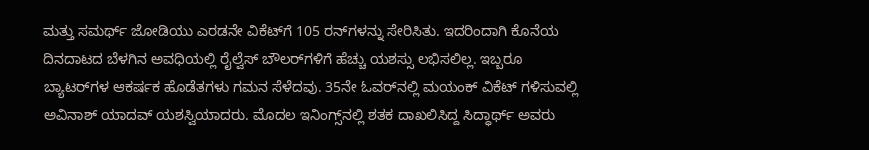ಮತ್ತು ಸಮರ್ಥ್ ಜೋಡಿಯು ಎರಡನೇ ವಿಕೆಟ್‌ಗೆ 105 ರನ್‌ಗಳನ್ನು ಸೇರಿಸಿತು. ಇದರಿಂದಾಗಿ ಕೊನೆಯ ದಿನದಾಟದ ಬೆಳಗಿನ ಅವಧಿಯಲ್ಲಿ ರೈಲ್ವೆಸ್‌ ಬೌಲರ್‌ಗಳಿಗೆ ಹೆಚ್ಚು ಯಶಸ್ಸು ಲಭಿಸಲಿಲ್ಲ. ಇಬ್ಬರೂ ಬ್ಯಾಟರ್‌ಗಳ ಆಕರ್ಷಕ ಹೊಡೆತಗಳು ಗಮನ ಸೆಳೆದವು. 35ನೇ ಓವರ್‌ನಲ್ಲಿ ಮಯಂಕ್ ವಿಕೆಟ್ ಗಳಿಸುವಲ್ಲಿ ಅವಿನಾಶ್ ಯಾದವ್ ಯಶಸ್ವಿಯಾದರು. ಮೊದಲ ಇನಿಂಗ್ಸ್‌ನಲ್ಲಿ ಶತಕ ದಾಖಲಿಸಿದ್ದ ಸಿದ್ಧಾರ್ಥ್ ಅವರು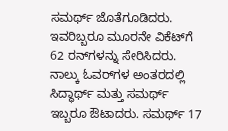ಸಮರ್ಥ್ ಜೊತೆಗೂಡಿದರು. ಇವರಿಬ್ಬರೂ ಮೂರನೇ ವಿಕೆಟ್‌ಗೆ 62 ರನ್‌ಗಳನ್ನು ಸೇರಿಸಿದರು. ನಾಲ್ಕು ಓವರ್‌ಗಳ ಅಂತರದಲ್ಲಿ ಸಿದ್ಧಾರ್ಥ್ ಮತ್ತು ಸಮರ್ಥ್ ಇಬ್ಬರೂ ಔಟಾದರು. ಸಮರ್ಥ್ 17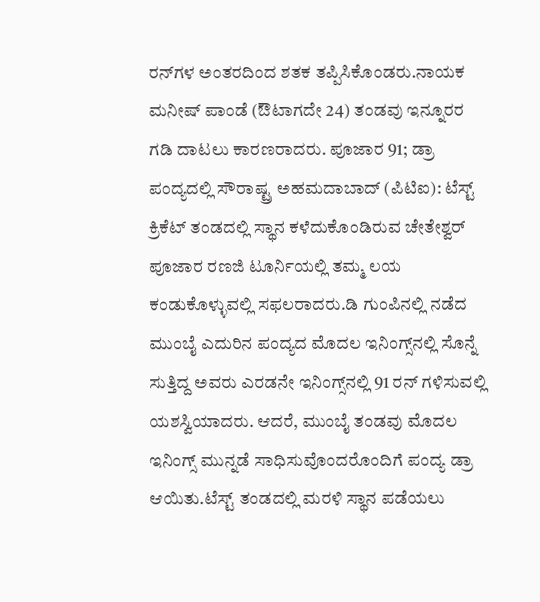ರನ್‌ಗಳ ಅಂತರದಿಂದ ಶತಕ ತಪ್ಪಿಸಿಕೊಂಡರು.ನಾಯಕ ಮನೀಷ್ ಪಾಂಡೆ (ಔಟಾಗದೇ 24) ತಂಡವು ಇನ್ನೂರರ ಗಡಿ ದಾಟಲು ಕಾರಣರಾದರು. ಪೂಜಾರ 91; ಡ್ರಾ ಪಂದ್ಯದಲ್ಲಿ ಸೌರಾಷ್ಟ್ರ ಅಹಮದಾಬಾದ್ (ಪಿಟಿಐ): ಟೆಸ್ಟ್ ಕ್ರಿಕೆಟ್ ತಂಡದಲ್ಲಿ ಸ್ಥಾನ ಕಳೆದುಕೊಂಡಿರುವ ಚೇತೇಶ್ವರ್ ಪೂಜಾರ ರಣಜಿ ಟೂರ್ನಿಯಲ್ಲಿ ತಮ್ಮ ಲಯ ಕಂಡುಕೊಳ್ಳುವಲ್ಲಿ ಸಫಲರಾದರು.ಡಿ ಗುಂಪಿನಲ್ಲಿ ನಡೆದ ಮುಂಬೈ ಎದುರಿನ ಪಂದ್ಯದ ಮೊದಲ ಇನಿಂಗ್ಸ್‌ನಲ್ಲಿ ಸೊನ್ನೆ ಸುತ್ತಿದ್ದ ಅವರು ಎರಡನೇ ಇನಿಂಗ್ಸ್‌ನಲ್ಲಿ 91 ರನ್ ಗಳಿಸುವಲ್ಲಿ ಯಶಸ್ವಿಯಾದರು. ಆದರೆ, ಮುಂಬೈ ತಂಡವು ಮೊದಲ ಇನಿಂಗ್ಸ್‌ ಮುನ್ನಡೆ ಸಾಧಿಸುವೊಂದರೊಂದಿಗೆ ಪಂದ್ಯ ಡ್ರಾ ಆಯಿತು.ಟೆಸ್ಟ್ ತಂಡದಲ್ಲಿ ಮರಳಿ ಸ್ಥಾನ ಪಡೆಯಲು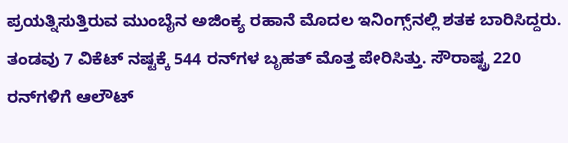ಪ್ರಯತ್ನಿಸುತ್ತಿರುವ ಮುಂಬೈನ ಅಜಿಂಕ್ಯ ರಹಾನೆ ಮೊದಲ ಇನಿಂಗ್ಸ್‌ನಲ್ಲಿ ಶತಕ ಬಾರಿಸಿದ್ದರು. ತಂಡವು 7 ವಿಕೆಟ್ ನಷ್ಟಕ್ಕೆ 544 ರನ್‌ಗಳ ಬೃಹತ್ ಮೊತ್ತ ಪೇರಿಸಿತ್ತು. ಸೌರಾಷ್ಟ್ರ 220 ರನ್‌ಗಳಿಗೆ ಆಲೌಟ್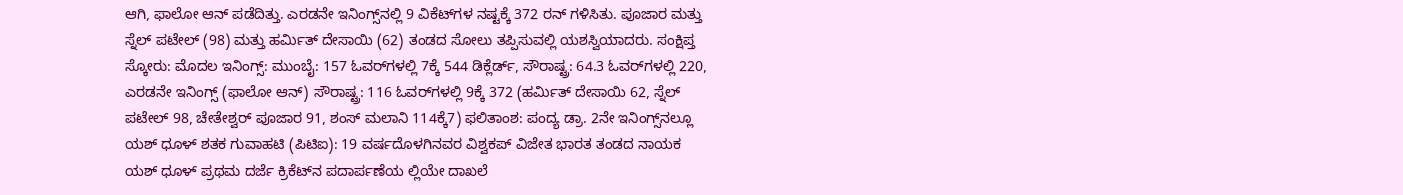ಆಗಿ, ಫಾಲೋ ಆನ್ ಪಡೆದಿತ್ತು. ಎರಡನೇ ಇನಿಂಗ್ಸ್‌ನಲ್ಲಿ 9 ವಿಕೆಟ್‌ಗಳ ನಷ್ಟಕ್ಕೆ 372 ರನ್ ಗಳಿಸಿತು. ಪೂಜಾರ ಮತ್ತು ಸ್ನೆಲ್ ಪಟೇಲ್ (98) ಮತ್ತು ಹರ್ಮಿತ್ ದೇಸಾಯಿ (62) ತಂಡದ ಸೋಲು ತಪ್ಪಿಸುವಲ್ಲಿ ಯಶಸ್ವಿಯಾದರು. ಸಂಕ್ಷಿಪ್ತ ಸ್ಕೋರು: ಮೊದಲ ಇನಿಂಗ್ಸ್: ಮುಂಬೈ: 157 ಓವರ್‌ಗಳಲ್ಲಿ 7ಕ್ಕೆ 544 ಡಿಕ್ಲೆರ್ಡ್‌, ಸೌರಾಷ್ಟ್ರ: 64.3 ಓವರ್‌ಗಳಲ್ಲಿ 220, ಎರಡನೇ ಇನಿಂಗ್ಸ್ (ಫಾಲೋ ಆನ್) ಸೌರಾಷ್ಟ್ರ: 116 ಓವರ್‌ಗಳಲ್ಲಿ 9ಕ್ಕೆ 372 (ಹರ್ಮಿತ್ ದೇಸಾಯಿ 62, ಸ್ನೆಲ್ ಪಟೇಲ್ 98, ಚೇತೇಶ್ವರ್ ಪೂಜಾರ 91, ಶಂಸ್ ಮಲಾನಿ 114ಕ್ಕೆ7) ಫಲಿತಾಂಶ: ಪಂದ್ಯ ಡ್ರಾ. 2ನೇ ಇನಿಂಗ್ಸ್‌ನಲ್ಲೂ ಯಶ್ ಧೂಳ್ ಶತಕ ಗುವಾಹಟಿ (ಪಿಟಿಐ): 19 ವರ್ಷದೊಳಗಿನವರ ವಿಶ್ವಕಪ್ ವಿಜೇತ ಭಾರತ ತಂಡದ ನಾಯಕ ಯಶ್ ಧೂಳ್ ಪ್ರಥಮ ದರ್ಜೆ ಕ್ರಿಕೆಟ್‌ನ ಪದಾರ್ಪಣೆಯ ಲ್ಲಿಯೇ ದಾಖಲೆ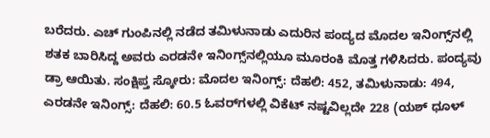ಬರೆದರು. ಎಚ್‌ ಗುಂಪಿನಲ್ಲಿ ನಡೆದ ತಮಿಳುನಾಡು ಎದುರಿನ ಪಂದ್ಯದ ಮೊದಲ ಇನಿಂಗ್ಸ್‌ನಲ್ಲಿ ಶತಕ ಬಾರಿಸಿದ್ದ ಅವರು ಎರಡನೇ ಇನಿಂಗ್ಸ್‌ನಲ್ಲಿಯೂ ಮೂರಂಕಿ ಮೊತ್ತ ಗಳಿಸಿದರು. ಪಂದ್ಯವು ಡ್ರಾ ಆಯಿತು. ಸಂಕ್ಷಿಪ್ತ ಸ್ಕೋರು: ಮೊದಲ ಇನಿಂಗ್ಸ್: ದೆಹಲಿ: 452, ತಮಿಳುನಾಡು: 494, ಎರಡನೇ ಇನಿಂಗ್ಸ್: ದೆಹಲಿ: 60.5 ಓವರ್‌ಗಳಲ್ಲಿ ವಿಕೆಟ್ ನಷ್ಟವಿಲ್ಲದೇ 228 (ಯಶ್ ಧೂಳ್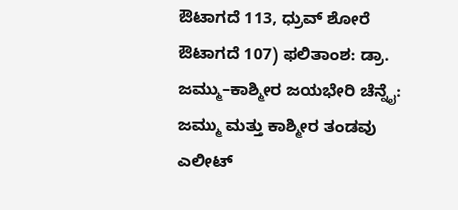ಔಟಾಗದೆ 113, ಧ್ರುವ್ ಶೋರೆ ಔಟಾಗದೆ 107) ಫಲಿತಾಂಶ: ಡ್ರಾ. ಜಮ್ಮು–ಕಾಶ್ಮೀರ ಜಯಭೇರಿ ಚೆನ್ನೈ: ಜಮ್ಮು ಮತ್ತು ಕಾಶ್ಮೀರ ತಂಡವು ಎಲೀಟ್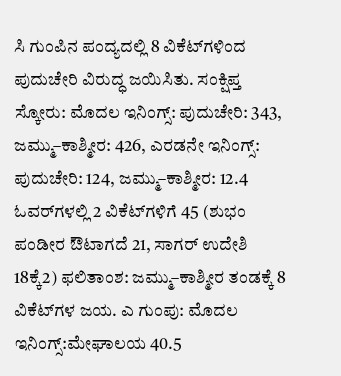ಸಿ ಗುಂಪಿನ ಪಂದ್ಯದಲ್ಲಿ 8 ವಿಕೆಟ್‌ಗಳಿಂದ ಪುದುಚೇರಿ ವಿರುದ್ಧ ಜಯಿಸಿತು. ಸಂಕ್ಷಿಪ್ತ ಸ್ಕೋರು: ಮೊದಲ ಇನಿಂಗ್ಸ್: ಪುದುಚೇರಿ: 343, ಜಮ್ಮು–ಕಾಶ್ಮೀರ: 426, ಎರಡನೇ ಇನಿಂಗ್ಸ್: ಪುದುಚೇರಿ: 124, ಜಮ್ಮು–ಕಾಶ್ಮೀರ: 12.4 ಓವರ್‌ಗಳಲ್ಲಿ 2 ವಿಕೆಟ್‌ಗಳಿಗೆ 45 (ಶುಭಂ ಪಂಡೀರ ಔಟಾಗದೆ 21, ಸಾಗರ್ ಉದೇಶಿ 18ಕ್ಕೆ2) ಫಲಿತಾಂಶ: ಜಮ್ಮು–ಕಾಶ್ಮೀರ ತಂಡಕ್ಕೆ 8 ವಿಕೆಟ್‌ಗಳ ಜಯ. ಎ ಗುಂಪು: ಮೊದಲ ಇನಿಂಗ್ಸ್:ಮೇಘಾಲಯ 40.5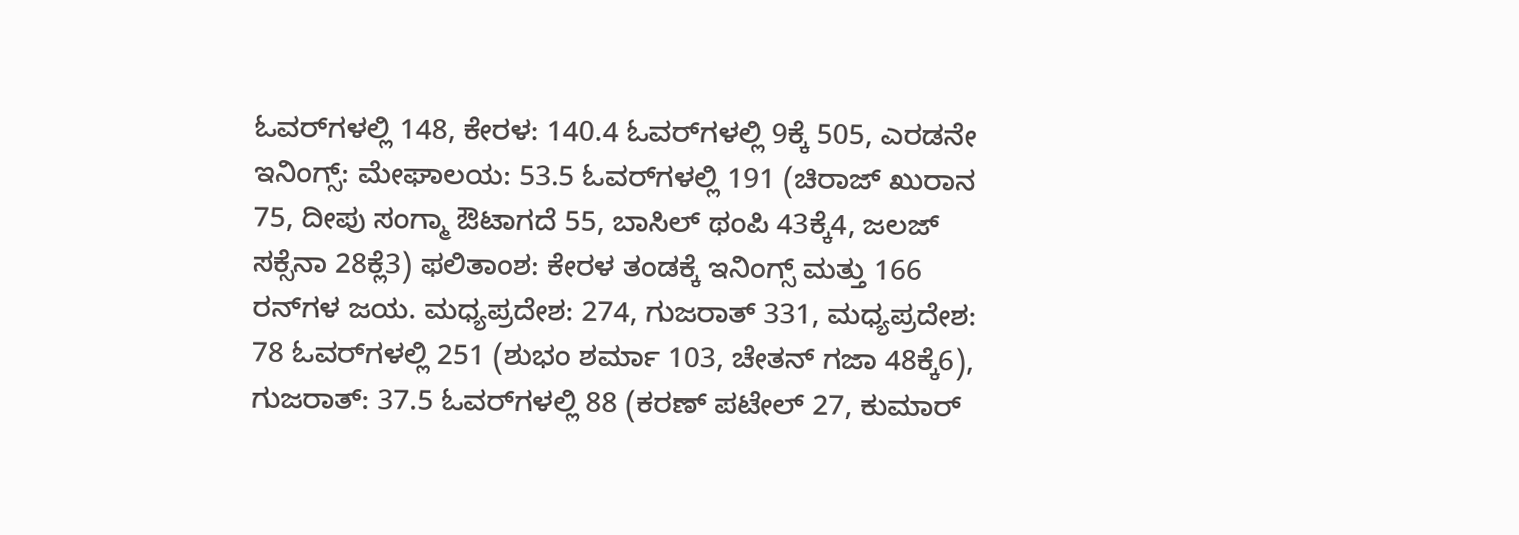ಓವರ್‌ಗಳಲ್ಲಿ 148, ಕೇರಳ: 140.4 ಓವರ್‌ಗಳಲ್ಲಿ 9ಕ್ಕೆ 505, ಎರಡನೇ ಇನಿಂಗ್ಸ್: ಮೇಘಾಲಯ: 53.5 ಓವರ್‌ಗಳಲ್ಲಿ 191 (ಚಿರಾಜ್ ಖುರಾನ 75, ದೀಪು ಸಂಗ್ಮಾ ಔಟಾಗದೆ 55, ಬಾಸಿಲ್ ಥಂಪಿ 43ಕ್ಕೆ4, ಜಲಜ್ ಸಕ್ಸೆನಾ 28ಕ್ಲೆ3) ಫಲಿತಾಂಶ: ಕೇರಳ ತಂಡಕ್ಕೆ ಇನಿಂಗ್ಸ್ ಮತ್ತು 166 ರನ್‌ಗಳ ಜಯ. ಮಧ್ಯಪ್ರದೇಶ: 274, ಗುಜರಾತ್ 331, ಮಧ್ಯಪ್ರದೇಶ: 78 ಓವರ್‌ಗಳಲ್ಲಿ 251 (ಶುಭಂ ಶರ್ಮಾ 103, ಚೇತನ್ ಗಜಾ 48ಕ್ಕೆ6), ಗುಜರಾತ್: 37.5 ಓವರ್‌ಗಳಲ್ಲಿ 88 (ಕರಣ್ ಪಟೇಲ್ 27, ಕುಮಾರ್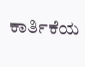ಕಾರ್ತಿಕೆಯ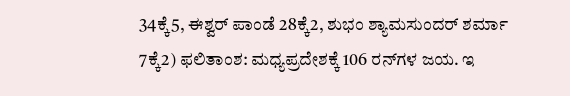34ಕ್ಕೆ5, ಈಶ್ವರ್ ಪಾಂಡೆ 28ಕ್ಕೆ2, ಶುಭಂ ಶ್ಯಾಮಸುಂದರ್ ಶರ್ಮಾ 7ಕ್ಕೆ2) ಫಲಿತಾಂಶ: ಮಧ್ಯಪ್ರದೇಶಕ್ಕೆ 106 ರನ್‌ಗಳ ಜಯ. ಇ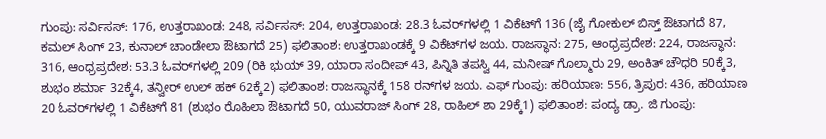ಗುಂಪು: ಸರ್ವಿಸಸ್‌: 176, ಉತ್ತರಾಖಂಡ: 248, ಸರ್ವಿಸಸ್: 204, ಉತ್ತರಾಖಂಡ: 28.3 ಓವರ್‌ಗಳಲ್ಲಿ 1 ವಿಕೆಟ್‌ಗೆ 136 (ಜೈ ಗೋಕುಲ್ ಬಿಸ್ತ್ ಔಟಾಗದೆ 87, ಕಮಲ್ ಸಿಂಗ್ 23, ಕುನಾಲ್ ಚಾಂಡೇಲಾ ಔಟಾಗದೆ 25) ಫಲಿತಾಂಶ: ಉತ್ತರಾಖಂಡಕ್ಕೆ 9 ವಿಕೆಟ್‌ಗಳ ಜಯ. ರಾಜಸ್ಥಾನ: 275, ಆಂಧ್ರಪ್ರದೇಶ: 224, ರಾಜಸ್ಥಾನ: 316, ಆಂಧ್ರಪ್ರದೇಶ: 53.3 ಓವರ್‌ಗಳಲ್ಲಿ 209 (ರಿಕಿ ಭುಯ್ 39, ಯಾರಾ ಸಂದೀಪ್ 43, ಪಿನ್ನಿತಿ ತಪಸ್ವಿ 44, ಮನೀಷ್ ಗೊಲ್ಮಾರು 29, ಅಂಕಿತ್ ಚೌಧರಿ 50ಕ್ಕೆ3, ಶುಭಂ ಶರ್ಮಾ 32ಕ್ಕೆ4, ತನ್ವೀರ್ ಉಲ್ ಹಕ್ 62ಕ್ಕೆ2) ಫಲಿತಾಂಶ: ರಾಜಸ್ಥಾನಕ್ಕೆ 158 ರನ್‌ಗಳ ಜಯ. ಎಫ್‌ ಗುಂಪು: ಹರಿಯಾಣ: 556, ತ್ರಿಪುರ: 436, ಹರಿಯಾಣ 20 ಓವರ್‌ಗಳಲ್ಲಿ 1 ವಿಕೆಟ್‌ಗೆ 81 (ಶುಭಂ ರೊಹಿಲಾ ಔಟಾಗದೆ 50, ಯುವರಾಜ್ ಸಿಂಗ್ 28, ರಾಹಿಲ್ ಶಾ 29ಕ್ಕೆ1) ಫಲಿತಾಂಶ: ಪಂದ್ಯ ಡ್ರಾ. ಜಿ ಗುಂಪು: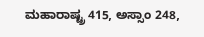ಮಹಾರಾಷ್ಟ್ರ 415, ಅಸ್ಸಾಂ 248,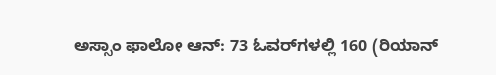ಅಸ್ಸಾಂ ಫಾಲೋ ಆನ್: 73 ಓವರ್‌ಗಳಲ್ಲಿ 160 (ರಿಯಾನ್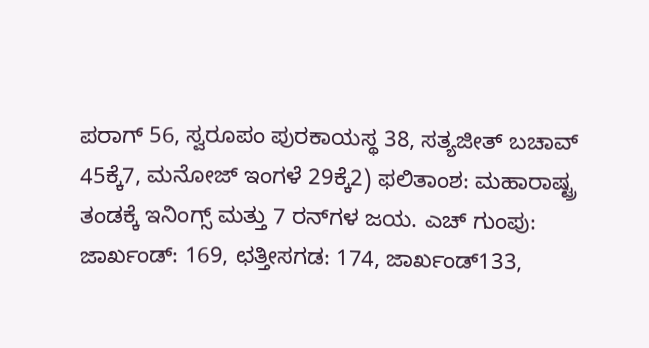ಪರಾಗ್ 56, ಸ್ವರೂಪಂ ಪುರಕಾಯಸ್ಥ 38, ಸತ್ಯಜೀತ್ ಬಚಾವ್ 45ಕ್ಕೆ7, ಮನೋಜ್ ಇಂಗಳೆ 29ಕ್ಕೆ2) ಫಲಿತಾಂಶ: ಮಹಾರಾಷ್ಟ್ರ ತಂಡಕ್ಕೆ ಇನಿಂಗ್ಸ್ ಮತ್ತು 7 ರನ್‌ಗಳ ಜಯ. ಎಚ್ ಗುಂಪು: ಜಾರ್ಖಂಡ್: 169, ಛತ್ತೀಸಗಡ: 174, ಜಾರ್ಖಂಡ್133,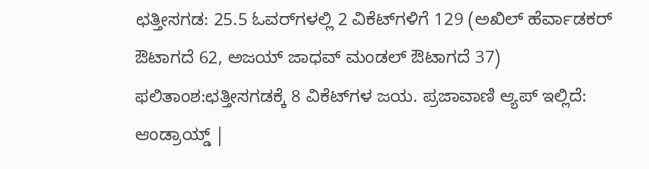ಛತ್ತೀಸಗಡ: 25.5 ಓವರ್‌ಗಳಲ್ಲಿ 2 ವಿಕೆಟ್‌ಗಳಿಗೆ 129 (ಅಖಿಲ್ ಹೆರ್ವಾಡಕರ್ ಔಟಾಗದೆ 62, ಅಜಯ್ ಜಾಧವ್ ಮಂಡಲ್ ಔಟಾಗದೆ 37) ಫಲಿತಾಂಶ:ಛತ್ತೀಸಗಡಕ್ಕೆ 8 ವಿಕೆಟ್‌ಗಳ ಜಯ. ಪ್ರಜಾವಾಣಿ ಆ್ಯಪ್ ಇಲ್ಲಿದೆ: ಆಂಡ್ರಾಯ್ಡ್ |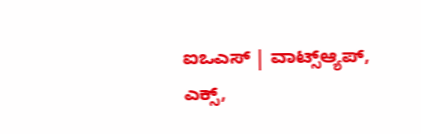ಐಒಎಸ್ | ವಾಟ್ಸ್ಆ್ಯಪ್, ಎಕ್ಸ್,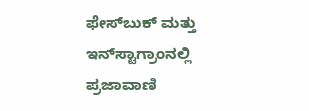ಫೇಸ್‌ಬುಕ್ ಮತ್ತು ಇನ್‌ಸ್ಟಾಗ್ರಾಂನಲ್ಲಿ ಪ್ರಜಾವಾಣಿ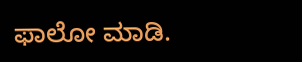ಫಾಲೋ ಮಾಡಿ.